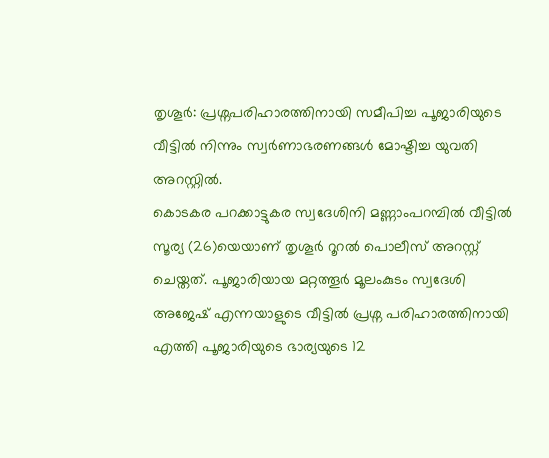തൃശൂർ: പ്രശ്നപരിഹാരത്തിനായി സമീപിച്ച പൂജാരിയുടെ വീട്ടിൽ നിന്നും സ്വർണാഭരണങ്ങൾ മോഷ്ടിച്ച യുവതി അറസ്റ്റിൽ.
കൊടകര പറക്കാട്ടുകര സ്വദേശിനി മണ്ണാംപറമ്പിൽ വീട്ടിൽ സൂര്യ (26)യെയാണ് തൃശൂർ റൂറൽ പൊലീസ് അറസ്റ്റ് ചെയ്തത്. പൂജാരിയായ മറ്റത്തൂർ മൂലംകുടം സ്വദേശി അജേഷ് എന്നയാളുടെ വീട്ടിൽ പ്രശ്ന പരിഹാരത്തിനായി എത്തി പൂജാരിയുടെ ഭാര്യയുടെ 12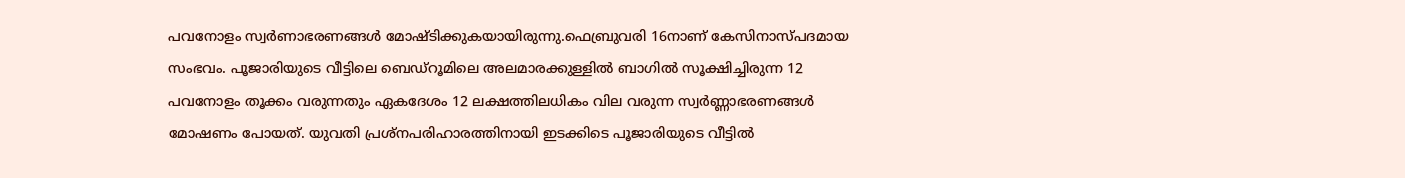പവനോളം സ്വർണാഭരണങ്ങൾ മോഷ്ടിക്കുകയായിരുന്നു.ഫെബ്രുവരി 16നാണ് കേസിനാസ്പദമായ സംഭവം. പൂജാരിയുടെ വീട്ടിലെ ബെഡ്റൂമിലെ അലമാരക്കുള്ളിൽ ബാഗിൽ സൂക്ഷിച്ചിരുന്ന 12 പവനോളം തൂക്കം വരുന്നതും ഏകദേശം 12 ലക്ഷത്തിലധികം വില വരുന്ന സ്വർണ്ണാഭരണങ്ങൾ മോഷണം പോയത്. യുവതി പ്രശ്നപരിഹാരത്തിനായി ഇടക്കിടെ പൂജാരിയുടെ വീട്ടിൽ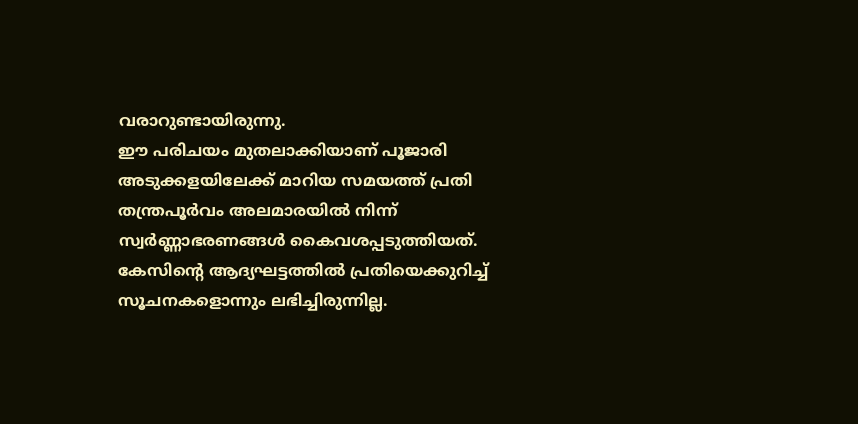വരാറുണ്ടായിരുന്നു.
ഈ പരിചയം മുതലാക്കിയാണ് പൂജാരി അടുക്കളയിലേക്ക് മാറിയ സമയത്ത് പ്രതി തന്ത്രപൂർവം അലമാരയിൽ നിന്ന് സ്വർണ്ണാഭരണങ്ങൾ കൈവശപ്പടുത്തിയത്. കേസിന്റെ ആദ്യഘട്ടത്തിൽ പ്രതിയെക്കുറിച്ച് സൂചനകളൊന്നും ലഭിച്ചിരുന്നില്ല.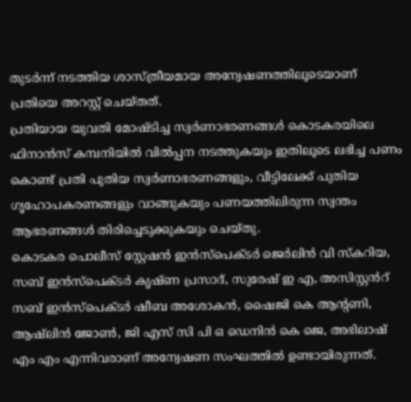തുടർന്ന് നടത്തിയ ശാസ്ത്രീയമായ അന്വേഷണത്തിലൂടെയാണ് പ്രതിയെ അറസ്റ്റ് ചെയ്തത്.
പ്രതിയായ യുവതി മോഷ്ടിച്ച സ്വർണാഭരണങ്ങൾ കൊടകരയിലെ ഫിനാൻസ് കമ്പനിയിൽ വിൽപ്പന നടത്തുകയും ഇതിലൂടെ ലഭിച്ച പണം കൊണ്ട് പ്രതി പുതിയ സ്വർണാഭരണങ്ങളും, വീട്ടിലേക്ക് പുതിയ ഗൃഹോപകരണങ്ങളും വാങ്ങുകയും പണയത്തിലിരുന്ന സ്വന്തം ആഭരണങ്ങൾ തിരിച്ചെടുക്കുകയും ചെയ്തു.
കൊടകര പൊലീസ് സ്റ്റേഷൻ ഇൻസ്പെക്ടർ ജെർലിൻ വി സ്കറിയ, സബ് ഇൻസ്പെക്ടർ കൃഷ്ണ പ്രസാദ്, സുരേഷ് ഇ എ, അസിസ്റ്റൻറ് സബ് ഇൻസ്പെക്ടർ ഷീബ അശോകൻ, ഷൈജി കെ ആന്റണി, ആഷ്ലിൻ ജോൺ, ജി എസ് സി പി ഒ ഡെനിൻ കെ ജെ, അഭിലാഷ് എം എം എന്നിവരാണ് അന്വേഷണ സംഘത്തിൽ ഉണ്ടായിരുന്നത്.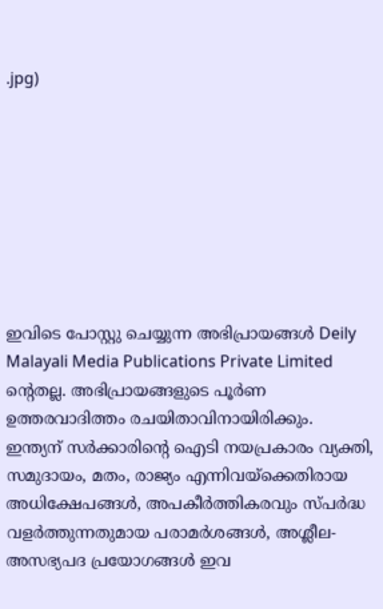.jpg)








ഇവിടെ പോസ്റ്റു ചെയ്യുന്ന അഭിപ്രായങ്ങൾ Deily Malayali Media Publications Private Limited ന്റെതല്ല. അഭിപ്രായങ്ങളുടെ പൂർണ ഉത്തരവാദിത്തം രചയിതാവിനായിരിക്കും.
ഇന്ത്യന് സർക്കാരിന്റെ ഐടി നയപ്രകാരം വ്യക്തി, സമുദായം, മതം, രാജ്യം എന്നിവയ്ക്കെതിരായ അധിക്ഷേപങ്ങൾ, അപകീർത്തികരവും സ്പർദ്ധ വളർത്തുന്നതുമായ പരാമർശങ്ങൾ, അശ്ലീല-അസഭ്യപദ പ്രയോഗങ്ങൾ ഇവ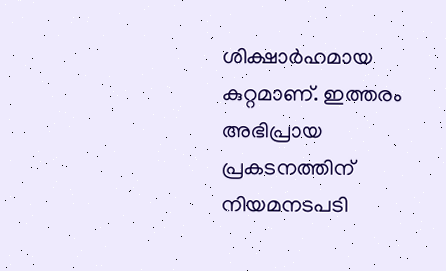ശിക്ഷാർഹമായ കുറ്റമാണ്. ഇത്തരം അഭിപ്രായ പ്രകടനത്തിന് നിയമനടപടി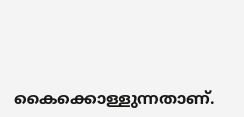കൈക്കൊള്ളുന്നതാണ്.